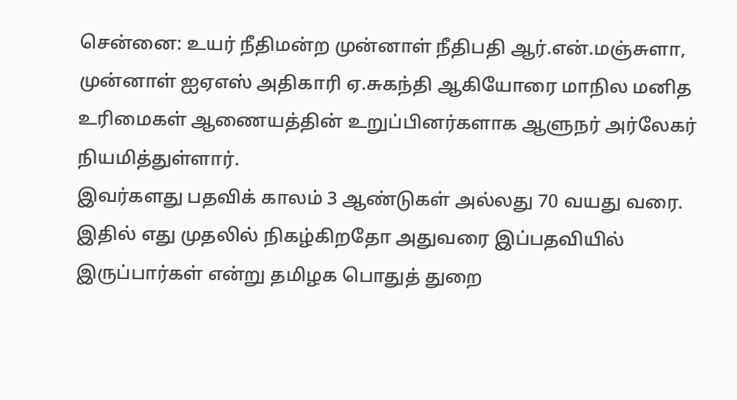சென்னை: உயர் நீதிமன்ற முன்னாள் நீதிபதி ஆர்.என்.மஞ்சுளா, முன்னாள் ஐஏஎஸ் அதிகாரி ஏ.சுகந்தி ஆகியோரை மாநில மனித உரிமைகள் ஆணையத்தின் உறுப்பினர்களாக ஆளுநர் அர்லேகர் நியமித்துள்ளார்.
இவர்களது பதவிக் காலம் 3 ஆண்டுகள் அல்லது 70 வயது வரை. இதில் எது முதலில் நிகழ்கிறதோ அதுவரை இப்பதவியில் இருப்பார்கள் என்று தமிழக பொதுத் துறை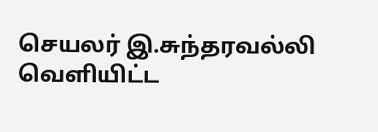செயலர் இ.சுந்தரவல்லி வெளியிட்ட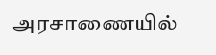அரசாணையில்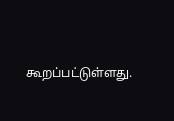கூறப்பட்டுள்ளது.